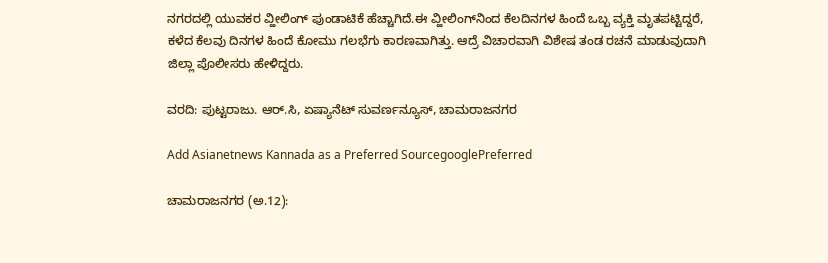ನಗರದಲ್ಲಿ ಯುವಕರ ವ್ಹೀಲಿಂಗ್ ಪುಂಡಾಟಿಕೆ ಹೆಚ್ಚಾಗಿದೆ.ಈ ವ್ಹೀಲಿಂಗ್‌ನಿಂದ ಕೆಲದಿನಗಳ ಹಿಂದೆ ಒಬ್ಬ ವ್ಯಕ್ತಿ ಮೃತಪಟ್ಟಿದ್ದರೆ, ಕಳೆದ ಕೆಲವು ದಿನಗಳ ಹಿಂದೆ ಕೋಮು ಗಲಭೆಗು ಕಾರಣವಾಗಿತ್ತು. ಆದ್ರೆ ವಿಚಾರವಾಗಿ ವಿಶೇಷ ತಂಡ ರಚನೆ ಮಾಡುವುದಾಗಿ ಜಿಲ್ಲಾ ಪೊಲೀಸರು ಹೇಳಿದ್ದರು.

ವರದಿ: ಪುಟ್ಟರಾಜು. ಆರ್.ಸಿ, ಏಷ್ಯಾನೆಟ್ ಸುವರ್ಣನ್ಯೂಸ್, ಚಾಮರಾಜನಗರ

Add Asianetnews Kannada as a Preferred SourcegooglePreferred

ಚಾಮರಾಜನಗರ (ಅ.12):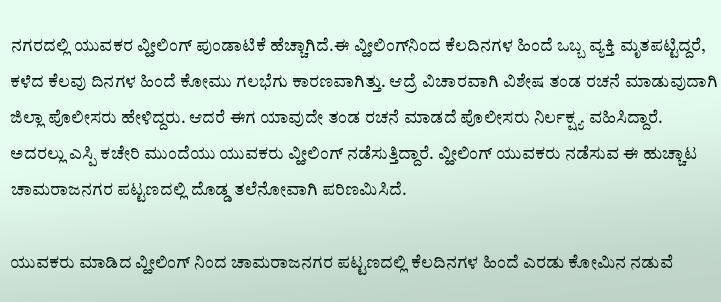ನಗರದಲ್ಲಿ ಯುವಕರ ವ್ಹೀಲಿಂಗ್ ಪುಂಡಾಟಿಕೆ ಹೆಚ್ಚಾಗಿದೆ.ಈ ವ್ಹೀಲಿಂಗ್‌ನಿಂದ ಕೆಲದಿನಗಳ ಹಿಂದೆ ಒಬ್ಬ ವ್ಯಕ್ತಿ ಮೃತಪಟ್ಟಿದ್ದರೆ, ಕಳೆದ ಕೆಲವು ದಿನಗಳ ಹಿಂದೆ ಕೋಮು ಗಲಭೆಗು ಕಾರಣವಾಗಿತ್ತು. ಆದ್ರೆ ವಿಚಾರವಾಗಿ ವಿಶೇಷ ತಂಡ ರಚನೆ ಮಾಡುವುದಾಗಿ ಜಿಲ್ಲಾ ಪೊಲೀಸರು ಹೇಳಿದ್ದರು. ಆದರೆ ಈಗ ಯಾವುದೇ ತಂಡ ರಚನೆ ಮಾಡದೆ ಪೊಲೀಸರು ನಿರ್ಲಕ್ಷ್ಯ ವಹಿಸಿದ್ದಾರೆ. ಅದರಲ್ಲು ಎಸ್ಪಿ ಕಚೇರಿ ಮುಂದೆಯು ಯುವಕರು ವ್ಹೀಲಿಂಗ್ ನಡೆಸುತ್ತಿದ್ದಾರೆ. ವ್ಹೀಲಿಂಗ್ ಯುವಕರು ನಡೆಸುವ ಈ ಹುಚ್ಚಾಟ ಚಾಮರಾಜನಗರ ಪಟ್ಟಣದಲ್ಲಿ ದೊಡ್ಡ ತಲೆನೋವಾಗಿ ಪರಿಣಮಿಸಿದೆ.

ಯುವಕರು ಮಾಡಿದ ವ್ಹೀಲಿಂಗ್ ನಿಂದ ಚಾಮರಾಜನಗರ ಪಟ್ಟಣದಲ್ಲಿ ಕೆಲದಿನಗಳ ಹಿಂದೆ ಎರಡು ಕೋಮಿನ ನಡುವೆ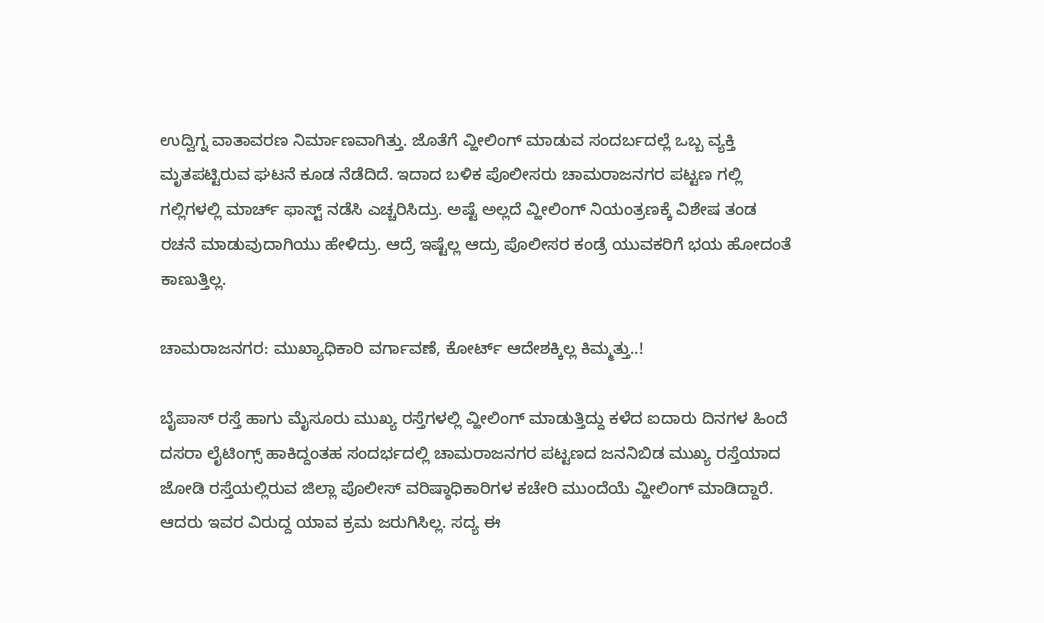ಉದ್ವಿಗ್ನ ವಾತಾವರಣ ನಿರ್ಮಾಣವಾಗಿತ್ತು. ಜೊತೆಗೆ ವ್ಹೀಲಿಂಗ್ ಮಾಡುವ ಸಂದರ್ಬದಲ್ಲೆ ಒಬ್ಬ ವ್ಯಕ್ತಿ ಮೃತಪಟ್ಟಿರುವ ಘಟನೆ ಕೂಡ ನೆಡೆದಿದೆ. ಇದಾದ ಬಳಿಕ ಪೊಲೀಸರು ಚಾಮರಾಜನಗರ ಪಟ್ಟಣ ಗಲ್ಲಿ ಗಲ್ಲಿಗಳಲ್ಲಿ ಮಾರ್ಚ್ ಫಾಸ್ಟ್ ನಡೆಸಿ ಎಚ್ಚರಿಸಿದ್ರು. ಅಷ್ಟೆ ಅಲ್ಲದೆ ವ್ಹೀಲಿಂಗ್ ನಿಯಂತ್ರಣಕ್ಕೆ ವಿಶೇಷ ತಂಡ ರಚನೆ ಮಾಡುವುದಾಗಿಯು ಹೇಳಿದ್ರು. ಆದ್ರೆ ಇಷ್ಟೆಲ್ಲ ಆದ್ರು ಪೊಲೀಸರ ಕಂಡ್ರೆ ಯುವಕರಿಗೆ ಭಯ ಹೋದಂತೆ ಕಾಣುತ್ತಿಲ್ಲ.

ಚಾಮರಾಜನಗರ: ಮುಖ್ಯಾಧಿಕಾರಿ ವರ್ಗಾವಣೆ, ಕೋರ್ಟ್‌ ಆದೇಶಕ್ಕಿಲ್ಲ ಕಿಮ್ಮತ್ತು..!

ಬೈಪಾಸ್ ರಸ್ತೆ ಹಾಗು ಮೈಸೂರು ಮುಖ್ಯ ರಸ್ತೆಗಳಲ್ಲಿ ವ್ಹೀಲಿಂಗ್ ಮಾಡುತ್ತಿದ್ದು ಕಳೆದ ಐದಾರು ದಿನಗಳ ಹಿಂದೆ ದಸರಾ ಲೈಟಿಂಗ್ಸ್ ಹಾಕಿದ್ದಂತಹ ಸಂದರ್ಭದಲ್ಲಿ ಚಾಮರಾಜನಗರ ಪಟ್ಟಣದ ಜನನಿಬಿಡ ಮುಖ್ಯ ರಸ್ತೆಯಾದ ಜೋಡಿ ರಸ್ತೆಯಲ್ಲಿರುವ ಜಿಲ್ಲಾ ಪೊಲೀಸ್ ವರಿಷ್ಠಾಧಿಕಾರಿಗಳ ಕಚೇರಿ ಮುಂದೆಯೆ ವ್ಹೀಲಿಂಗ್ ಮಾಡಿದ್ದಾರೆ. ಆದರು ಇವರ ವಿರುದ್ದ ಯಾವ ಕ್ರಮ ಜರುಗಿಸಿಲ್ಲ. ಸದ್ಯ ಈ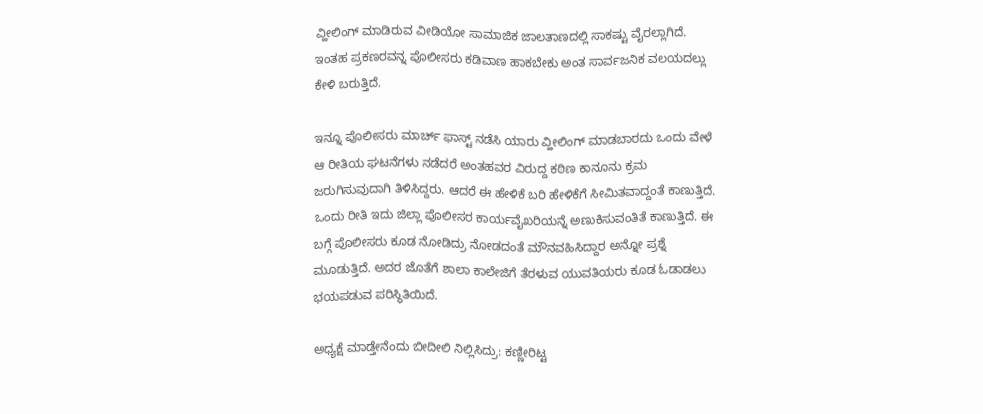ವ್ಹೀಲಿಂಗ್ ಮಾಡಿರುವ ವೀಡಿಯೋ ಸಾಮಾಜಿಕ ಜಾಲತಾಣದಲ್ಲಿ ಸಾಕಷ್ಟು ವೈರಲ್ಲಾಗಿದೆ. ಇಂತಹ ಪ್ರಕಣರವನ್ನ ಪೊಲೀಸರು ಕಡಿವಾಣ ಹಾಕಬೇಕು ಅಂತ ಸಾರ್ವಜನಿಕ ವಲಯದಲ್ಲು ಕೇಳಿ ಬರುತ್ತಿದೆ.

ಇನ್ನೂ ಪೊಲೀಸರು ಮಾರ್ಚ್ ಫಾಸ್ಟ್ ನಡೆಸಿ ಯಾರು ವ್ಹೀಲಿಂಗ್ ಮಾಡಬಾರದು ಒಂದು ವೇಳೆ ಆ ರೀತಿಯ ಘಟನೆಗಳು ನಡೆದರೆ ಅಂತಹವರ ವಿರುದ್ದ ಕಠಿಣ ಕಾನೂನು ಕ್ರಮ ಜರುಗಿಸುವುದಾಗಿ ತಿಳಿಸಿದ್ದರು. ಆದರೆ ಈ ಹೇಳಿಕೆ ಬರಿ ಹೇಳಿಕೆಗೆ ಸೀಮಿತವಾದ್ದಂತೆ ಕಾಣುತ್ತಿದೆ. ಒಂದು ರೀತಿ ಇದು ಜಿಲ್ಲಾ ಪೊಲೀಸರ ಕಾರ್ಯವೈಖರಿಯನ್ನೆ ಅಣುಕಿಸುವಂತಿತೆ ಕಾಣುತ್ತಿದೆ. ಈ ಬಗ್ಗೆ ಪೊಲೀಸರು ಕೂಡ ನೋಡಿದ್ರು ನೋಡದಂತೆ ಮೌನವಹಿಸಿದ್ದಾರ ಅನ್ನೋ ಪ್ರಶ್ನೆ ಮೂಡುತ್ತಿದೆ. ಅದರ ಜೊತೆಗೆ ಶಾಲಾ ಕಾಲೇಜಿಗೆ ತೆರಳುವ ಯುವತಿಯರು ಕೂಡ ಓಡಾಡಲು ಭಯಪಡುವ ಪರಿಸ್ಥಿತಿಯಿದೆ.

ಅಧ್ಯಕ್ಷೆ ಮಾಡ್ತೇನೆಂದು ಬೀದೀಲಿ ನಿಲ್ಲಿಸಿದ್ರು: ಕಣ್ಣೀರಿಟ್ಟ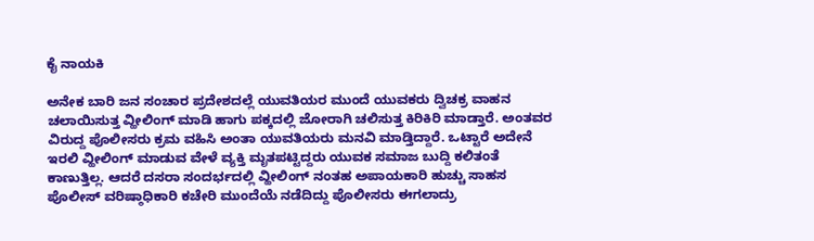ಕೈ ನಾಯಕಿ

ಅನೇಕ ಬಾರಿ ಜನ ಸಂಚಾರ ಪ್ರದೇಶದಲ್ಲೆ ಯುವತಿಯರ ಮುಂದೆ ಯುವಕರು ದ್ವಿಚಕ್ರ ವಾಹನ ಚಲಾಯಿಸುತ್ತ ವ್ಹೀಲಿಂಗ್ ಮಾಡಿ ಹಾಗು ಪಕ್ಕದಲ್ಲಿ ಜೋರಾಗಿ ಚಲಿಸುತ್ತ ಕಿರಿಕಿರಿ ಮಾಡ್ತಾರೆ. ಅಂತವರ ವಿರುದ್ದ ಪೊಲೀಸರು ಕ್ರಮ ವಹಿಸಿ ಅಂತಾ ಯುವತಿಯರು ಮನವಿ ಮಾಡ್ತಿದ್ದಾರೆ. ಒಟ್ಟಾರೆ ಅದೇನೆ ಇರಲಿ ವ್ಹೀಲಿಂಗ್ ಮಾಡುವ ವೇಳೆ ವ್ಯಕ್ತಿ ಮೃತಪಟ್ಟಿದ್ದರು ಯುವಕ ಸಮಾಜ ಬುದ್ದಿ ಕಲಿತಂತೆ ಕಾಣುತ್ತಿಲ್ಲ. ಆದರೆ ದಸರಾ ಸಂದರ್ಭದಲ್ಲಿ ವ್ಹೀಲಿಂಗ್ ನಂತಹ ಅಪಾಯಕಾರಿ ಹುಚ್ಚು ಸಾಹಸ ಪೊಲೀಸ್ ವರಿಷ್ಠಾಧಿಕಾರಿ ಕಚೇರಿ ಮುಂದೆಯೆ ನಡೆದಿದ್ದು ಪೊಲೀಸರು ಈಗಲಾದ್ರು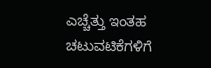ಎಚ್ಚೆತ್ತು ಇಂತಹ ಚಟುವಟಿಕೆಗಳಿಗೆ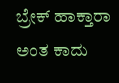ಬ್ರೇಕ್ ಹಾಕ್ತಾರಾ ಅಂತ ಕಾದು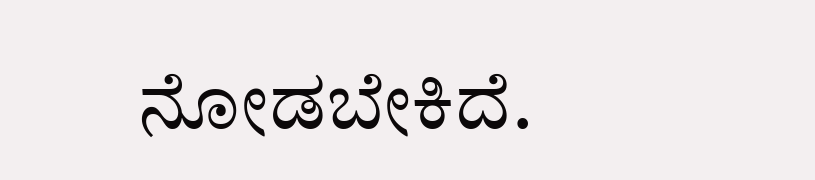ನೋಡಬೇಕಿದೆ.